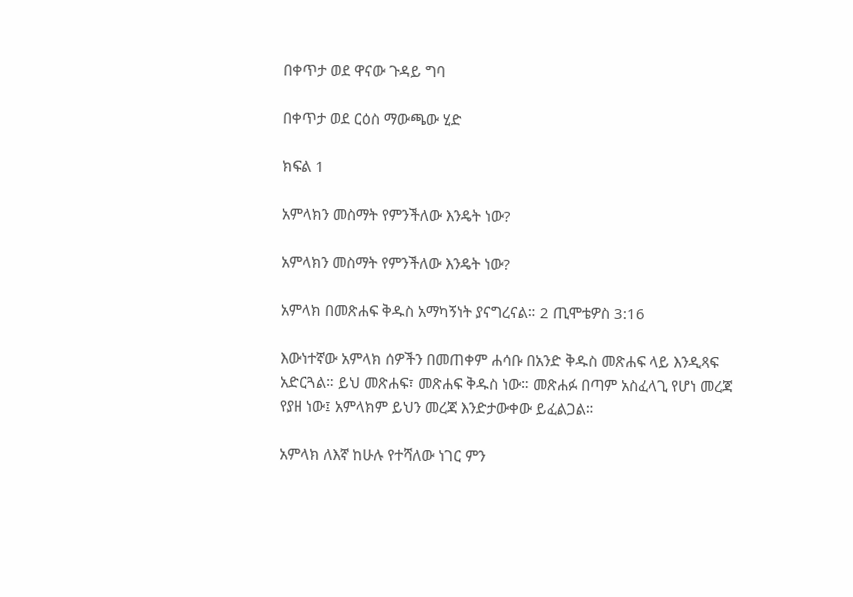በቀጥታ ወደ ዋናው ጉዳይ ግባ

በቀጥታ ወደ ርዕስ ማውጫው ሂድ

ክፍል 1

አምላክን መስማት የምንችለው እንዴት ነው?

አምላክን መስማት የምንችለው እንዴት ነው?

አምላክ በመጽሐፍ ቅዱስ አማካኝነት ያናግረናል። 2 ጢሞቴዎስ 3:16

እውነተኛው አምላክ ሰዎችን በመጠቀም ሐሳቡ በአንድ ቅዱስ መጽሐፍ ላይ እንዲጻፍ አድርጓል። ይህ መጽሐፍ፣ መጽሐፍ ቅዱስ ነው። መጽሐፉ በጣም አስፈላጊ የሆነ መረጃ የያዘ ነው፤ አምላክም ይህን መረጃ እንድታውቀው ይፈልጋል።

አምላክ ለእኛ ከሁሉ የተሻለው ነገር ምን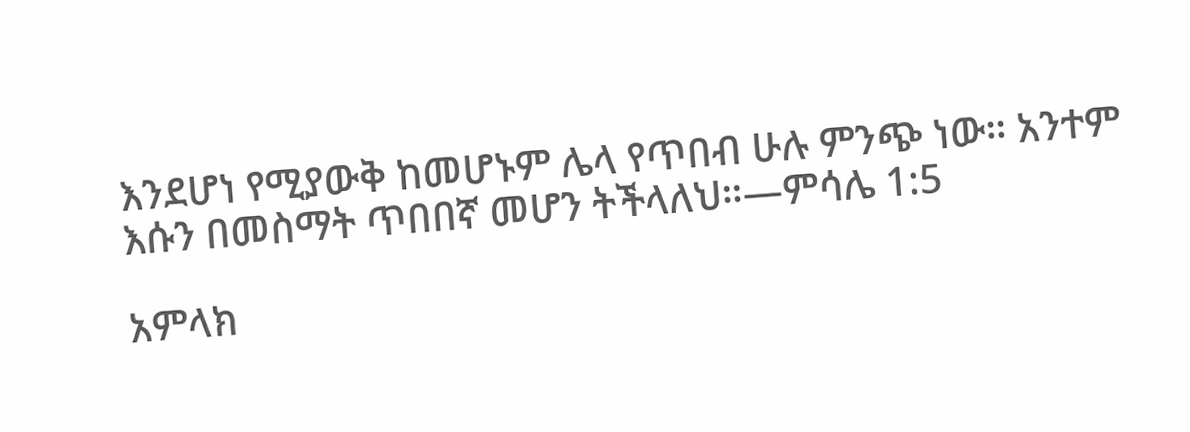እንደሆነ የሚያውቅ ከመሆኑም ሌላ የጥበብ ሁሉ ምንጭ ነው። አንተም እሱን በመስማት ጥበበኛ መሆን ትችላለህ።—ምሳሌ 1:5

አምላክ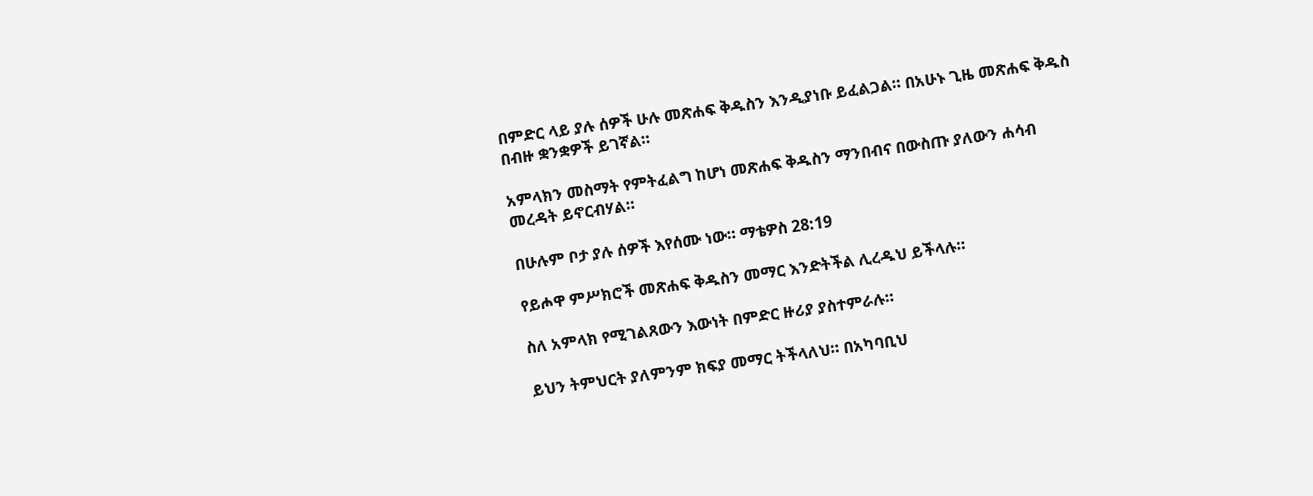በምድር ላይ ያሉ ሰዎች ሁሉ መጽሐፍ ቅዱስን እንዲያነቡ ይፈልጋል። በአሁኑ ጊዜ መጽሐፍ ቅዱስ በብዙ ቋንቋዎች ይገኛል።

አምላክን መስማት የምትፈልግ ከሆነ መጽሐፍ ቅዱስን ማንበብና በውስጡ ያለውን ሐሳብ መረዳት ይኖርብሃል።

በሁሉም ቦታ ያሉ ሰዎች እየሰሙ ነው። ማቴዎስ 28:19

የይሖዋ ምሥክሮች መጽሐፍ ቅዱስን መማር እንድትችል ሊረዱህ ይችላሉ።

ስለ አምላክ የሚገልጸውን እውነት በምድር ዙሪያ ያስተምራሉ።

ይህን ትምህርት ያለምንም ክፍያ መማር ትችላለህ። በአካባቢህ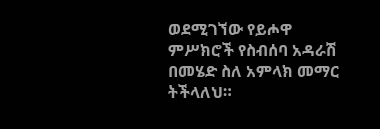ወደሚገኘው የይሖዋ ምሥክሮች የስብሰባ አዳራሽ በመሄድ ስለ አምላክ መማር ትችላለህ።